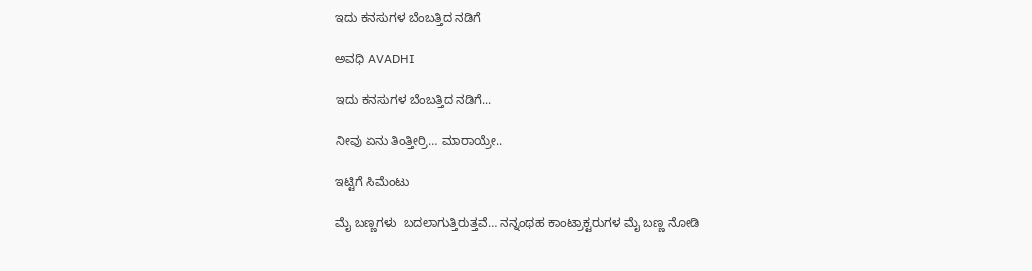ಇದು ಕನಸುಗಳ ಬೆಂಬತ್ತಿದ ನಡಿಗೆ‍

ಅವಧಿ AVADHI

ಇದು ಕನಸುಗಳ ಬೆಂಬತ್ತಿದ ನಡಿಗೆ...

ನೀವು ಏನು ತಿಂತ್ತೀರ್ರಿ… ಮಾರಾಯ್ರೇ..

ಇಟ್ಟಿಗೆ ಸಿಮೆಂಟು

ಮೈ ಬಣ್ಣಗಳು  ಬದಲಾಗುತ್ತಿರುತ್ತವೆ… ನನ್ನಂಥಹ ಕಾಂಟ್ರಾಕ್ಟರುಗಳ ಮೈ ಬಣ್ಣ ನೋಡಿ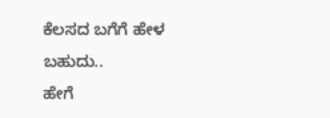ಕೆಲಸದ ಬಗೆಗೆ ಹೇಳ
ಬಹುದು..
ಹೇಗೆ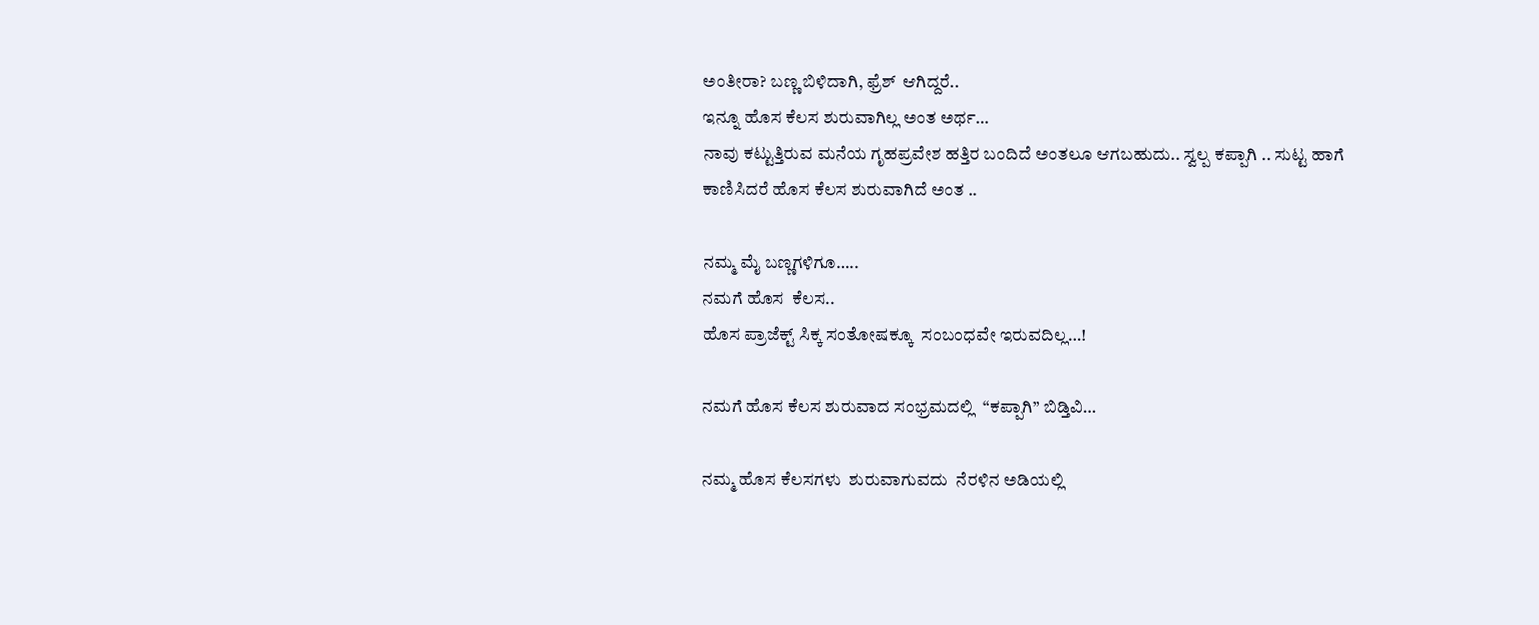ಅಂತೀರಾ? ಬಣ್ಣ ಬಿಳಿದಾಗಿ, ಫ್ರೆಶ್  ಆಗಿದ್ದರೆ..
ಇನ್ನೂ ಹೊಸ ಕೆಲಸ ಶುರುವಾಗಿಲ್ಲ ಅಂತ ಅರ್ಥ…
ನಾವು ಕಟ್ಟುತ್ತಿರುವ ಮನೆಯ ಗೃಹಪ್ರವೇಶ ಹತ್ತಿರ ಬಂದಿದೆ ಅಂತಲೂ ಆಗಬಹುದು.. ಸ್ವಲ್ಪ ಕಪ್ಪಾಗಿ .. ಸುಟ್ಟ ಹಾಗೆ ಕಾಣಿಸಿದರೆ ಹೊಸ ಕೆಲಸ ಶುರುವಾಗಿದೆ ಅಂತ ..

ನಮ್ಮ ಮೈ ಬಣ್ಣಗಳಿಗೂ…..
ನಮಗೆ ಹೊಸ  ಕೆಲಸ..
ಹೊಸ ಪ್ರಾಜೆಕ್ಟ್ ಸಿಕ್ಕ ಸಂತೋಷಕ್ಕೂ  ಸಂಬಂಧವೇ ಇರುವದಿಲ್ಲ…!

ನಮಗೆ ಹೊಸ ಕೆಲಸ ಶುರುವಾದ ಸಂಭ್ರಮದಲ್ಲಿ  “ಕಪ್ಪಾಗಿ” ಬಿಡ್ತಿವಿ…

ನಮ್ಮ ಹೊಸ ಕೆಲಸಗಳು  ಶುರುವಾಗುವದು  ನೆರಳಿನ ಅಡಿಯಲ್ಲಿ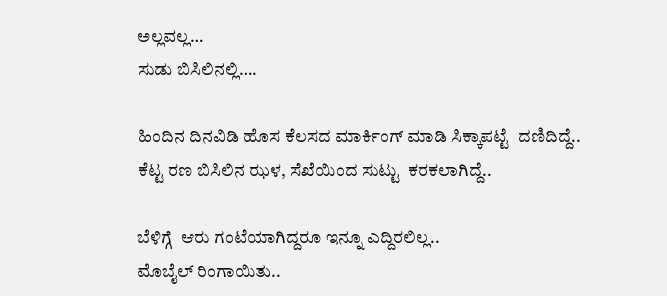ಅಲ್ಲವಲ್ಲ…
ಸುಡು ಬಿಸಿಲಿನಲ್ಲಿ….

ಹಿಂದಿನ ದಿನವಿಡಿ ಹೊಸ ಕೆಲಸದ ಮಾರ್ಕಿಂಗ್ ಮಾಡಿ ಸಿಕ್ಕಾಪಟ್ಟೆ  ದಣಿದಿದ್ದೆ..
ಕೆಟ್ಟ ರಣ ಬಿಸಿಲಿನ ಝಳ, ಸೆಖೆಯಿಂದ ಸುಟ್ಟು  ಕರಕಲಾಗಿದ್ದೆ..

ಬೆಳಿಗ್ಗೆ  ಆರು ಗಂಟೆಯಾಗಿದ್ದರೂ ಇನ್ನೂ ಎದ್ದಿರಲಿಲ್ಲ..
ಮೊಬೈಲ್ ರಿಂಗಾಯಿತು..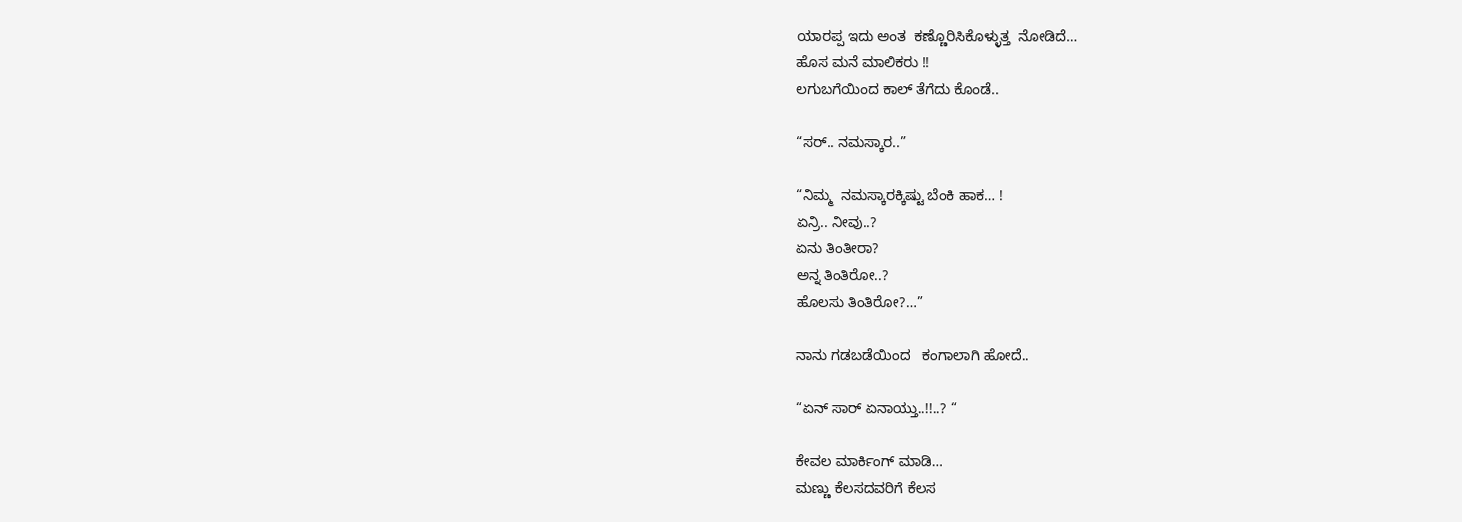ಯಾರಪ್ಪ ಇದು ಅಂತ  ಕಣ್ಣೊರಿಸಿಕೊಳ್ಳುತ್ತ  ನೋಡಿದೆ…
ಹೊಸ ಮನೆ ಮಾಲಿಕರು !!
ಲಗುಬಗೆಯಿಂದ ಕಾಲ್ ತೆಗೆದು ಕೊಂಡೆ..

“ಸರ್.. ನಮಸ್ಕಾರ..”

“ನಿಮ್ಮ  ನಮಸ್ಕಾರಕ್ಕಿಷ್ಟು ಬೆಂಕಿ ಹಾಕ… !
ಏನ್ರಿ.. ನೀವು..?
ಏನು ತಿಂತೀರಾ?
ಅನ್ನ ತಿಂತಿರೋ..?
ಹೊಲಸು ತಿಂತಿರೋ?…”

ನಾನು ಗಡಬಡೆಯಿಂದ   ಕಂಗಾಲಾಗಿ ಹೋದೆ..

“ಏನ್ ಸಾರ್ ಏನಾಯ್ತು..!!..? “

ಕೇವಲ ಮಾರ್ಕಿಂಗ್ ಮಾಡಿ…
ಮಣ್ಣು ಕೆಲಸದವರಿಗೆ ಕೆಲಸ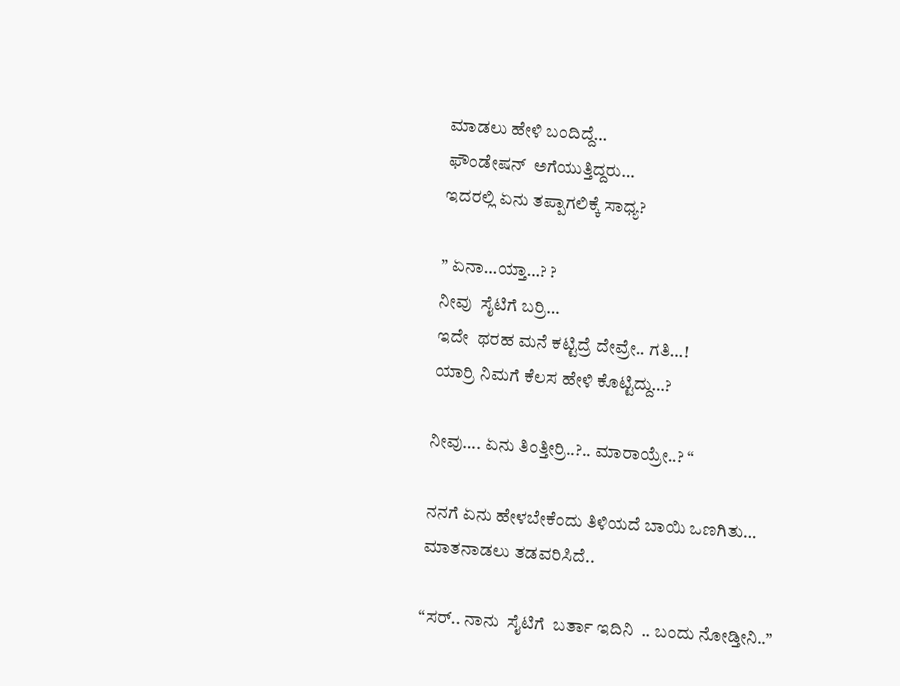ಮಾಡಲು ಹೇಳಿ ಬಂದಿದ್ದೆ…
ಫೌಂಡೇಷನ್  ಅಗೆಯುತ್ತಿದ್ದರು…
ಇದರಲ್ಲಿ ಏನು ತಪ್ಪಾಗಲಿಕ್ಕೆ ಸಾಧ್ಯ?

” ಏನಾ…ಯ್ತಾ…? ?
ನೀವು  ಸೈಟಿಗೆ ಬರ್ರಿ…
ಇದೇ  ಥರಹ ಮನೆ ಕಟ್ಟಿದ್ರೆ ದೇವ್ರೇ.. ಗತಿ…!
ಯಾರ್ರಿ ನಿಮಗೆ ಕೆಲಸ ಹೇಳಿ ಕೊಟ್ಟಿದ್ದು…?

ನೀವು…. ಏನು ತಿಂತ್ತೀರ್ರಿ..?.. ಮಾರಾಯ್ರೇ..? “

ನನಗೆ ಏನು ಹೇಳಬೇಕೆಂದು ತಿಳಿಯದೆ ಬಾಯಿ ಒಣಗಿತು…
ಮಾತನಾಡಲು ತಡವರಿಸಿದೆ..

“ಸರ್.. ನಾನು  ಸೈಟಿಗೆ  ಬರ್ತಾ ಇದಿನಿ  .. ಬಂದು ನೋಡ್ತೀನಿ..”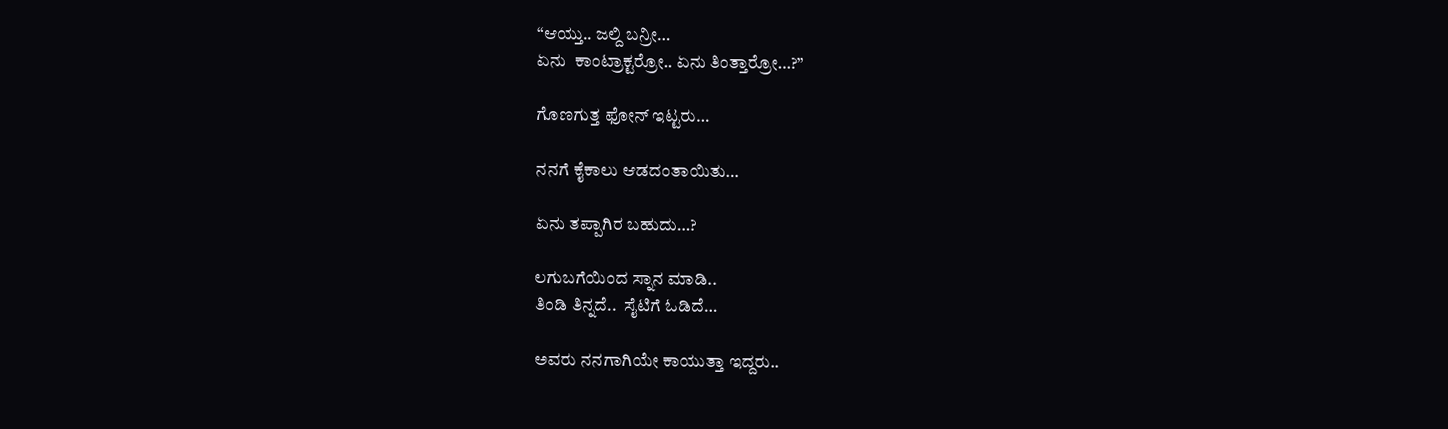“ಆಯ್ತು.. ಜಲ್ದಿ ಬನ್ರೀ…
ಏನು  ಕಾಂಟ್ರಾಕ್ಟರ್ರೋ.. ಏನು ತಿಂತ್ತಾರ್ರೋ…?”

ಗೊಣಗುತ್ತ ಫೋನ್ ಇಟ್ಟರು…

ನನಗೆ ಕೈಕಾಲು ಆಡದಂತಾಯಿತು…

ಏನು ತಪ್ಪಾಗಿರ ಬಹುದು…?

ಲಗುಬಗೆಯಿಂದ ಸ್ನಾನ ಮಾಡಿ..
ತಿಂಡಿ ತಿನ್ನದೆ..  ಸೈಟಿಗೆ ಓಡಿದೆ…

ಅವರು ನನಗಾಗಿಯೇ ಕಾಯುತ್ತಾ ಇದ್ದರು..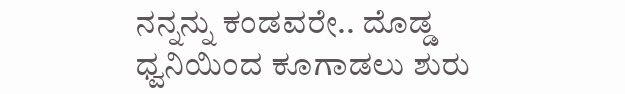ನನ್ನನ್ನು ಕಂಡವರೇ.. ದೊಡ್ಡ ಧ್ವನಿಯಿಂದ ಕೂಗಾಡಲು ಶುರು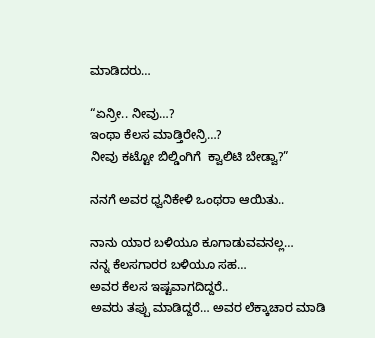ಮಾಡಿದರು…

“ಏನ್ರೀ.. ನೀವು…?
ಇಂಥಾ ಕೆಲಸ ಮಾಡ್ತಿರೇನ್ರಿ…?
ನೀವು ಕಟ್ಟೋ ಬಿಲ್ಡಿಂಗಿಗೆ  ಕ್ವಾಲಿಟಿ ಬೇಡ್ವಾ?”

ನನಗೆ ಅವರ ಧ್ವನಿಕೇಳಿ ಒಂಥರಾ ಆಯಿತು..

ನಾನು ಯಾರ ಬಳಿಯೂ ಕೂಗಾಡುವವನಲ್ಲ…
ನನ್ನ ಕೆಲಸಗಾರರ ಬಳಿಯೂ ಸಹ…
ಅವರ ಕೆಲಸ ಇಷ್ಟವಾಗದಿದ್ದರೆ..
ಅವರು ತಪ್ಪು ಮಾಡಿದ್ದರೆ… ಅವರ ಲೆಕ್ಕಾಚಾರ ಮಾಡಿ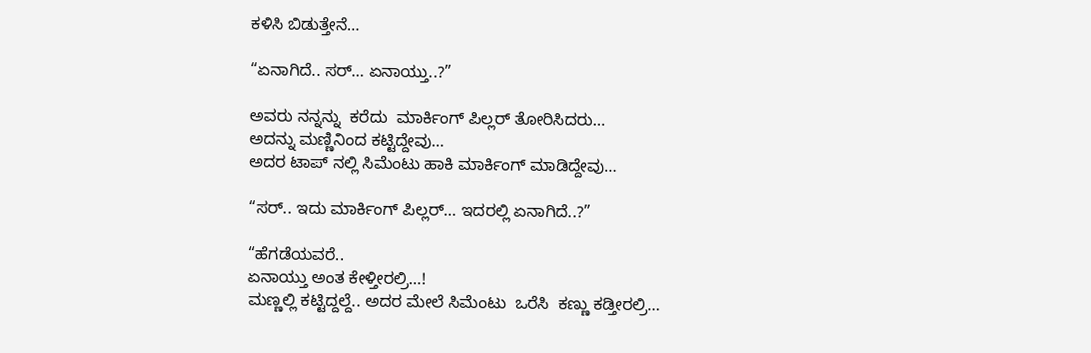ಕಳಿಸಿ ಬಿಡುತ್ತೇನೆ…

“ಏನಾಗಿದೆ.. ಸರ್… ಏನಾಯ್ತು..?”

ಅವರು ನನ್ನನ್ನು  ಕರೆದು  ಮಾರ್ಕಿಂಗ್ ಪಿಲ್ಲರ್ ತೋರಿಸಿದರು…
ಅದನ್ನು ಮಣ್ಣಿನಿಂದ ಕಟ್ಟಿದ್ದೇವು…
ಅದರ ಟಾಪ್ ನಲ್ಲಿ ಸಿಮೆಂಟು ಹಾಕಿ ಮಾರ್ಕಿಂಗ್ ಮಾಡಿದ್ದೇವು…

“ಸರ್.. ಇದು ಮಾರ್ಕಿಂಗ್ ಪಿಲ್ಲರ್… ಇದರಲ್ಲಿ ಏನಾಗಿದೆ..?”

“ಹೆಗಡೆಯವರೆ..
ಏನಾಯ್ತು ಅಂತ ಕೇಳ್ತೀರಲ್ರಿ…!
ಮಣ್ಣಲ್ಲಿ ಕಟ್ಟಿದ್ದಲ್ದೆ.. ಅದರ ಮೇಲೆ ಸಿಮೆಂಟು  ಒರೆಸಿ  ಕಣ್ಣು ಕಡ್ತೀರಲ್ರಿ…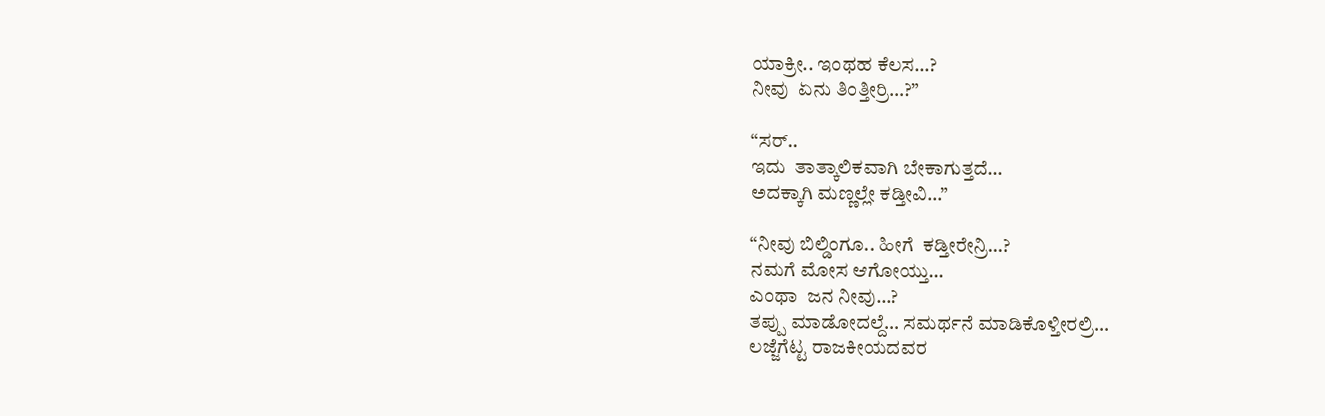ಯಾಕ್ರೀ.. ಇಂಥಹ ಕೆಲಸ…?
ನೀವು  ಏನು ತಿಂತ್ತೀರ್ರಿ…?”

“ಸರ್..
ಇದು  ತಾತ್ಕಾಲಿಕವಾಗಿ ಬೇಕಾಗುತ್ತದೆ…
ಅದಕ್ಕಾಗಿ ಮಣ್ಣಲ್ಲೇ ಕಡ್ತೀವಿ…”

“ನೀವು ಬಿಲ್ಡಿಂಗೂ.. ಹೀಗೆ  ಕಡ್ತೀರೇನ್ರಿ…?
ನಮಗೆ ಮೋಸ ಆಗೋಯ್ತು…
ಎಂಥಾ  ಜನ ನೀವು…?
ತಪ್ಪು ಮಾಡೋದಲ್ದೆ… ಸಮರ್ಥನೆ ಮಾಡಿಕೊಳ್ತೀರಲ್ರಿ…
ಲಜ್ಜೆಗೆಟ್ಟ ರಾಜಕೀಯದವರ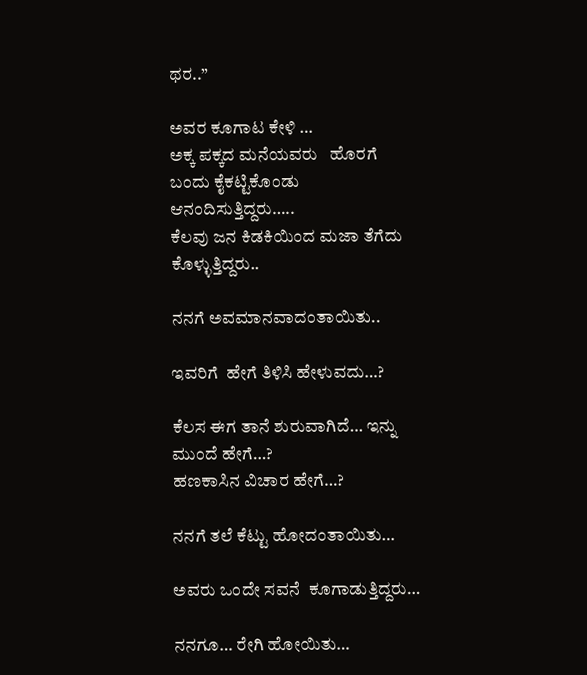ಥರ..”

ಅವರ ಕೂಗಾಟ ಕೇಳಿ …
ಅಕ್ಕ ಪಕ್ಕದ ಮನೆಯವರು   ಹೊರಗೆ ಬಂದು ಕೈಕಟ್ಟಿಕೊಂಡು ಆನಂದಿಸುತ್ತಿದ್ದರು…..
ಕೆಲವು ಜನ ಕಿಡಕಿಯಿಂದ ಮಜಾ ತೆಗೆದು ಕೊಳ್ಳುತ್ತಿದ್ದರು..

ನನಗೆ ಅವಮಾನವಾದಂತಾಯಿತು..

ಇವರಿಗೆ  ಹೇಗೆ ತಿಳಿಸಿ ಹೇಳುವದು…?

ಕೆಲಸ ಈಗ ತಾನೆ ಶುರುವಾಗಿದೆ… ಇನ್ನು ಮುಂದೆ ಹೇಗೆ…?
ಹಣಕಾಸಿನ ವಿಚಾರ ಹೇಗೆ…?

ನನಗೆ ತಲೆ ಕೆಟ್ಟು ಹೋದಂತಾಯಿತು…

ಅವರು ಒಂದೇ ಸವನೆ  ಕೂಗಾಡುತ್ತಿದ್ದರು…

ನನಗೂ… ರೇಗಿ ಹೋಯಿತು…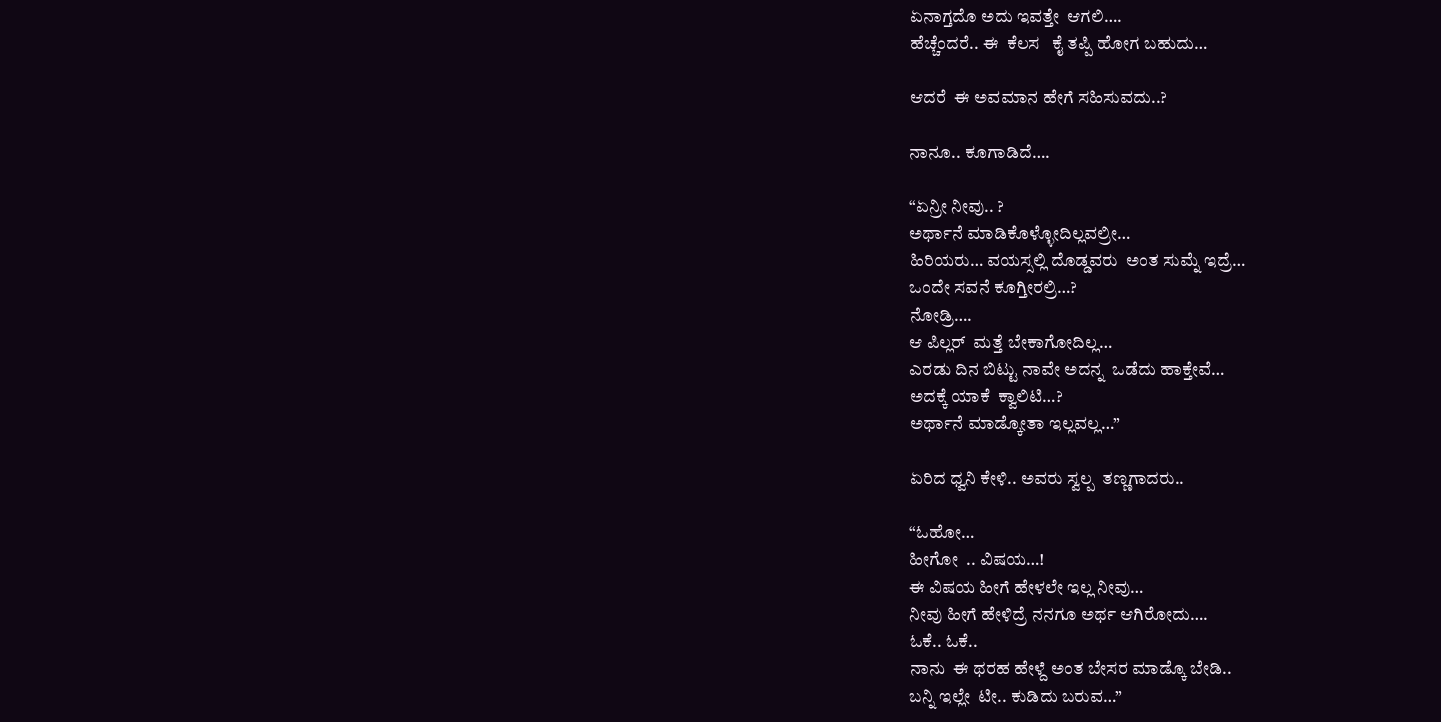ಏನಾಗ್ತದೊ ಅದು ಇವತ್ತೇ  ಆಗಲಿ….
ಹೆಚ್ಚೆಂದರೆ.. ಈ  ಕೆಲಸ   ಕೈ ತಪ್ಪಿ ಹೋಗ ಬಹುದು…

ಆದರೆ  ಈ ಅವಮಾನ ಹೇಗೆ ಸಹಿಸುವದು..?

ನಾನೂ.. ಕೂಗಾಡಿದೆ….

“ಏನ್ರೀ ನೀವು.. ?
ಅರ್ಥಾನೆ ಮಾಡಿಕೊಳ್ಳೋದಿಲ್ಲವಲ್ರೀ…
ಹಿರಿಯರು… ವಯಸ್ಸಲ್ಲಿ ದೊಡ್ಡವರು  ಅಂತ ಸುಮ್ನೆ ಇದ್ರೆ…
ಒಂದೇ ಸವನೆ ಕೂಗ್ತೀರಲ್ರಿ…?
ನೋಡ್ರಿ….
ಆ ಪಿಲ್ಲರ್  ಮತ್ತೆ ಬೇಕಾಗೋದಿಲ್ಲ…
ಎರಡು ದಿನ ಬಿಟ್ಟು ನಾವೇ ಅದನ್ನ  ಒಡೆದು ಹಾಕ್ತೇವೆ…
ಅದಕ್ಕೆ ಯಾಕೆ  ಕ್ವಾಲಿಟಿ…?
ಅರ್ಥಾನೆ ಮಾಡ್ಕೋತಾ ಇಲ್ಲವಲ್ಲ…”

ಏರಿದ ಧ್ವನಿ ಕೇಳಿ.. ಅವರು ಸ್ವಲ್ಪ  ತಣ್ಣಗಾದರು..

“ಓಹೋ…
ಹೀಗೋ  .. ವಿಷಯ…!
ಈ ವಿಷಯ ಹೀಗೆ ಹೇಳಲೇ ಇಲ್ಲ ನೀವು…
ನೀವು ಹೀಗೆ ಹೇಳಿದ್ರೆ ನನಗೂ ಅರ್ಥ ಆಗಿರೋದು….
ಓಕೆ.. ಓಕೆ..
ನಾನು  ಈ ಥರಹ ಹೇಳ್ದೆ ಅಂತ ಬೇಸರ ಮಾಡ್ಕೊ ಬೇಡಿ..
ಬನ್ನಿ ಇಲ್ಲೇ  ಟೀ.. ಕುಡಿದು ಬರುವ…”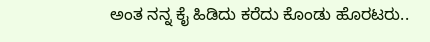ಅಂತ ನನ್ನ ಕೈ ಹಿಡಿದು ಕರೆದು ಕೊಂಡು ಹೊರಟರು..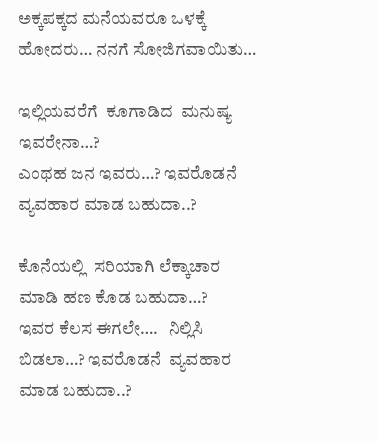ಅಕ್ಕಪಕ್ಕದ ಮನೆಯವರೂ ಒಳಕ್ಕೆ ಹೋದರು… ನನಗೆ ಸೋಜಿಗವಾಯಿತು…

ಇಲ್ಲಿಯವರೆಗೆ  ಕೂಗಾಡಿದ  ಮನುಷ್ಯ ಇವರೇನಾ…?
ಎಂಥಹ ಜನ ಇವರು…? ಇವರೊಡನೆ ವ್ಯವಹಾರ ಮಾಡ ಬಹುದಾ..?

ಕೊನೆಯಲ್ಲಿ  ಸರಿಯಾಗಿ ಲೆಕ್ಕಾಚಾರ ಮಾಡಿ ಹಣ ಕೊಡ ಬಹುದಾ…?
ಇವರ ಕೆಲಸ ಈಗಲೇ….   ನಿಲ್ಲಿಸಿ ಬಿಡಲಾ…? ಇವರೊಡನೆ  ವ್ಯವಹಾರ ಮಾಡ ಬಹುದಾ..?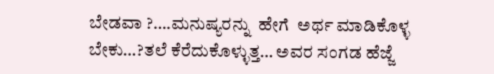ಬೇಡವಾ ?….ಮನುಷ್ಯರನ್ನು  ಹೇಗೆ  ಅರ್ಥ ಮಾಡಿಕೊಳ್ಳ ಬೇಕು…?ತಲೆ ಕೆರೆದುಕೊಳ್ಳುತ್ತ… ಅವರ ಸಂಗಡ ಹೆಜ್ಜೆ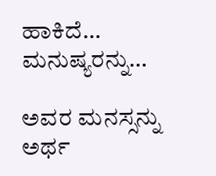ಹಾಕಿದೆ… ಮನುಷ್ಯರನ್ನು…

ಅವರ ಮನಸ್ಸನ್ನು ಅರ್ಥ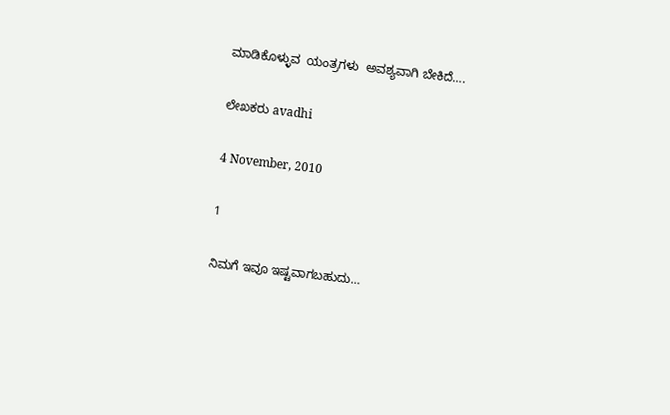ಮಾಡಿಕೊಳ್ಳುವ  ಯಂತ್ರಗಳು  ಅವಶ್ಯವಾಗಿ ಬೇಕಿದೆ….

ಲೇಖಕರು avadhi

4 November, 2010

1

ನಿಮಗೆ ಇವೂ ಇಷ್ಟವಾಗಬಹುದು…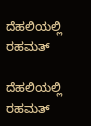ದೆಹಲಿಯಲ್ಲಿ ರಹಮತ್

ದೆಹಲಿಯಲ್ಲಿ ರಹಮತ್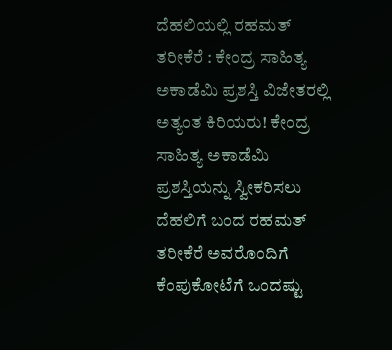ದೆಹಲಿಯಲ್ಲಿ ರಹಮತ್ ತರೀಕೆರೆ : ಕೇಂದ್ರ ಸಾಹಿತ್ಯ ಅಕಾಡೆಮಿ ಪ್ರಶಸ್ತಿ ವಿಜೇತರಲ್ಲಿ ಅತ್ಯಂತ ಕಿರಿಯರು! ಕೇಂದ್ರ ಸಾಹಿತ್ಯ ಅಕಾಡೆಮಿ ಪ್ರಶಸ್ತಿಯನ್ನು ಸ್ವೀಕರಿಸಲು ದೆಹಲಿಗೆ ಬಂದ ರಹಮತ್ ತರೀಕೆರೆ ಅವರೊಂದಿಗೆ ಕೆಂಪುಕೋಟೆಗೆ ಒಂದಷ್ಟು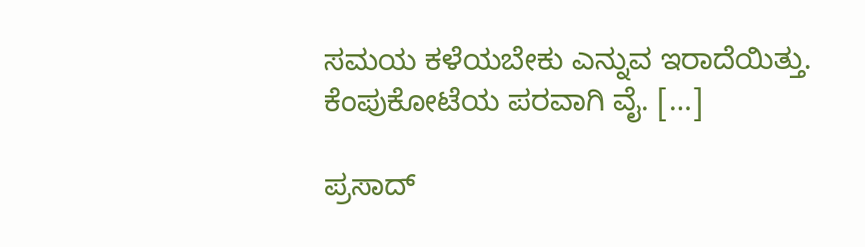ಸಮಯ ಕಳೆಯಬೇಕು ಎನ್ನುವ ಇರಾದೆಯಿತ್ತು. ಕೆಂಪುಕೋಟೆಯ ಪರವಾಗಿ ವೈ. […]

ಪ್ರಸಾದ್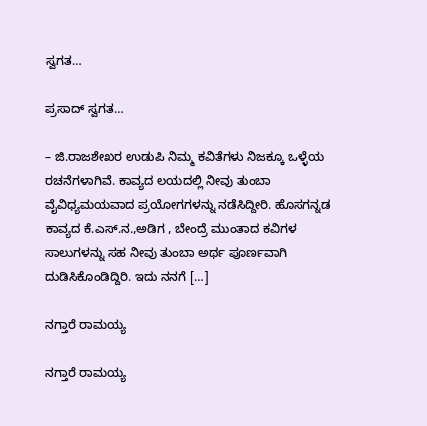ಸ್ವಗತ…

ಪ್ರಸಾದ್ ಸ್ವಗತ…

– ಜಿ.ರಾಜಶೇಖರ ಉಡುಪಿ ನಿಮ್ಮ ಕವಿತೆಗಳು ನಿಜಕ್ಕೂ ಒಳ್ಳೆಯ ರಚನೆಗಳಾಗಿವೆ. ಕಾವ್ಯದ ಲಯದಲ್ಲಿ ನೀವು ತುಂಬಾ ವೈವಿಧ್ಯಮಯವಾದ ಪ್ರಯೋಗಗಳನ್ನು ನಡೆಸಿದ್ದೀರಿ. ಹೊಸಗನ್ನಡ ಕಾವ್ಯದ ಕೆ.ಎಸ್.ನ.,ಅಡಿಗ , ಬೇಂದ್ರೆ ಮುಂತಾದ ಕವಿಗಳ ಸಾಲುಗಳನ್ನು ಸಹ ನೀವು ತುಂಬಾ ಅರ್ಥ ಪೂರ್ಣವಾಗಿ ದುಡಿಸಿಕೊಂಡಿದ್ದಿರಿ. ಇದು ನನಗೆ […]

ನಗ್ತಾರೆ ರಾಮಯ್ಯ

ನಗ್ತಾರೆ ರಾಮಯ್ಯ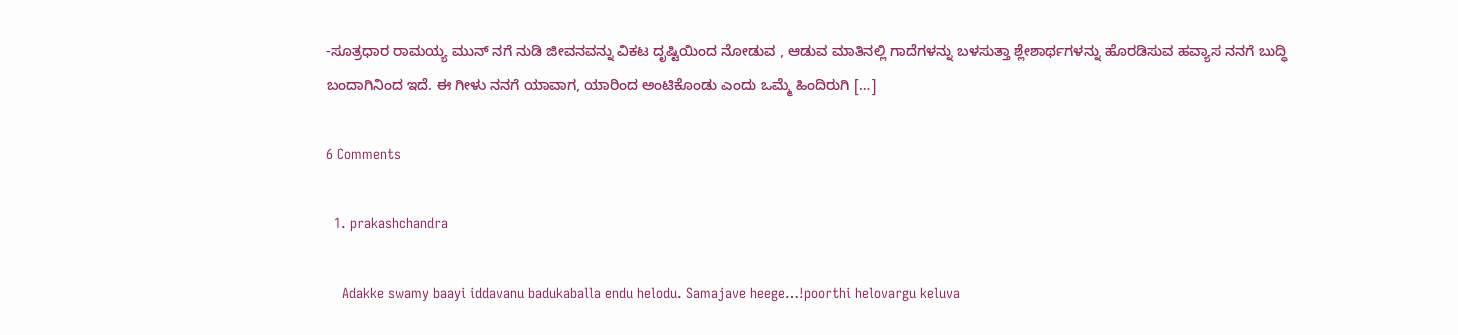-ಸೂತ್ರಧಾರ ರಾಮಯ್ಯ ಮುನ್ ನಗೆ ನುಡಿ ಜೀವನವನ್ನು ವಿಕಟ ದೃಷ್ಟಿಯಿಂದ ನೋಡುವ , ಆಡುವ ಮಾತಿನಲ್ಲಿ ಗಾದೆಗಳನ್ನು ಬಳಸುತ್ತಾ ಶ್ಲೇಶಾರ್ಥಗಳನ್ನು ಹೊರಡಿಸುವ ಹವ್ಯಾಸ ನನಗೆ ಬುದ್ಧಿ ಬಂದಾಗಿನಿಂದ ಇದೆ. ಈ ಗೀಳು ನನಗೆ ಯಾವಾಗ, ಯಾರಿಂದ ಅಂಟಿಕೊಂಡು ಎಂದು ಒಮ್ಮೆ ಹಿಂದಿರುಗಿ […]

6 Comments

  1. prakashchandra

    Adakke swamy baayi iddavanu badukaballa endu helodu. Samajave heege…!poorthi helovargu keluva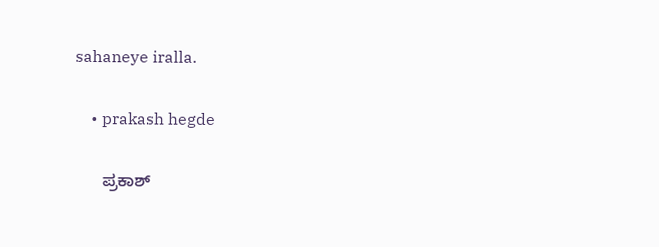sahaneye iralla.

    • prakash hegde

      ಪ್ರಕಾಶ್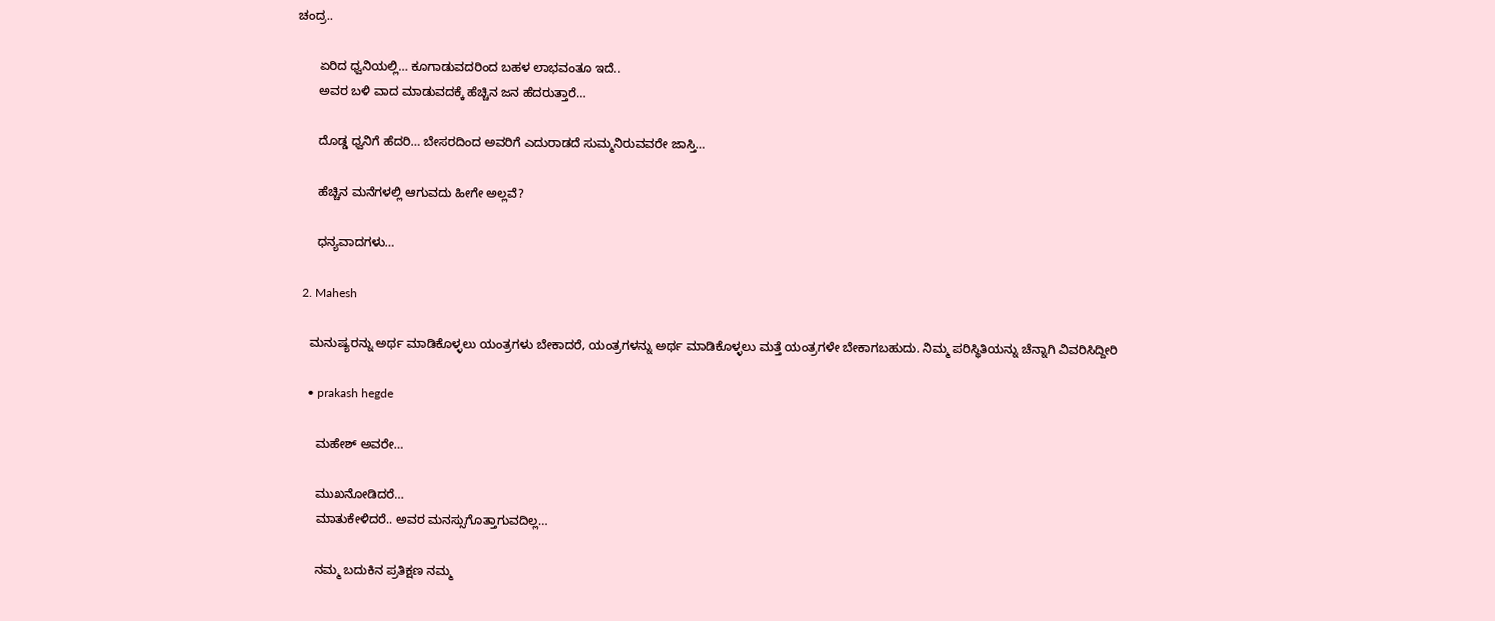ಚಂದ್ರ..

      ಏರಿದ ಧ್ವನಿಯಲ್ಲಿ… ಕೂಗಾಡುವದರಿಂದ ಬಹಳ ಲಾಭವಂತೂ ಇದೆ..
      ಅವರ ಬಳಿ ವಾದ ಮಾಡುವದಕ್ಕೆ ಹೆಚ್ಚಿನ ಜನ ಹೆದರುತ್ತಾರೆ…

      ದೊಡ್ಡ ಧ್ವನಿಗೆ ಹೆದರಿ… ಬೇಸರದಿಂದ ಅವರಿಗೆ ಎದುರಾಡದೆ ಸುಮ್ಮನಿರುವವರೇ ಜಾಸ್ತಿ…

      ಹೆಚ್ಚಿನ ಮನೆಗಳಲ್ಲಿ ಆಗುವದು ಹೀಗೇ ಅಲ್ಲವೆ?

      ಧನ್ಯವಾದಗಳು…

  2. Mahesh

    ಮನುಷ್ಯರನ್ನು ಅರ್ಥ ಮಾಡಿಕೊಳ್ಳಲು ಯಂತ್ರಗಳು ಬೇಕಾದರೆ, ಯಂತ್ರಗಳನ್ನು ಅರ್ಥ ಮಾಡಿಕೊಳ್ಳಲು ಮತ್ತೆ ಯಂತ್ರಗಳೇ ಬೇಕಾಗಬಹುದು. ನಿಮ್ಮ ಪರಿಸ್ಥಿತಿಯನ್ನು ಚೆನ್ನಾಗಿ ವಿವರಿಸಿದ್ದೀರಿ

    • prakash hegde

      ಮಹೇಶ್ ಅವರೇ…

      ಮುಖನೋಡಿದರೆ…
      ಮಾತುಕೇಳಿದರೆ.. ಅವರ ಮನಸ್ಸುಗೊತ್ತಾಗುವದಿಲ್ಲ…

      ನಮ್ಮ ಬದುಕಿನ ಪ್ರತಿಕ್ಷಣ ನಮ್ಮ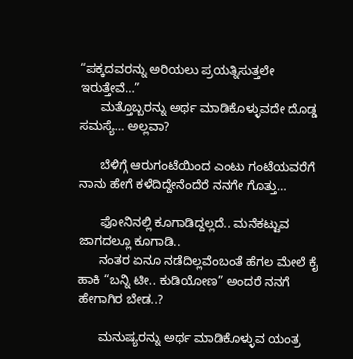“ಪಕ್ಕದವರನ್ನು ಅರಿಯಲು ಪ್ರಯತ್ನಿಸುತ್ತಲೇ ಇರುತ್ತೇವೆ…”
      ಮತ್ತೊಬ್ಬರನ್ನು ಅರ್ಥ ಮಾಡಿಕೊಳ್ಳುವದೇ ದೊಡ್ಡ ಸಮಸ್ಯೆ… ಅಲ್ಲವಾ?

      ಬೆಳಿಗ್ಗೆ ಆರುಗಂಟೆಯಿಂದ ಎಂಟು ಗಂಟೆಯವರೆಗೆ ನಾನು ಹೇಗೆ ಕಳೆದಿದ್ದೇನೆಂದೆರೆ ನನಗೇ ಗೊತ್ತು…

      ಫೋನಿನಲ್ಲಿ ಕೂಗಾಡಿದ್ದಲ್ಲದೆ.. ಮನೆಕಟ್ಟುವ ಜಾಗದಲ್ಲೂ ಕೂಗಾಡಿ..
      ನಂತರ ಏನೂ ನಡೆದಿಲ್ಲವೆಂಬಂತೆ ಹೆಗಲ ಮೇಲೆ ಕೈ ಹಾಕಿ “ಬನ್ನಿ ಟೀ.. ಕುಡಿಯೋಣ” ಅಂದರೆ ನನಗೆ ಹೇಗಾಗಿರ ಬೇಡ..?

      ಮನುಷ್ಯರನ್ನು ಅರ್ಥ ಮಾಡಿಕೊಳ್ಳುವ ಯಂತ್ರ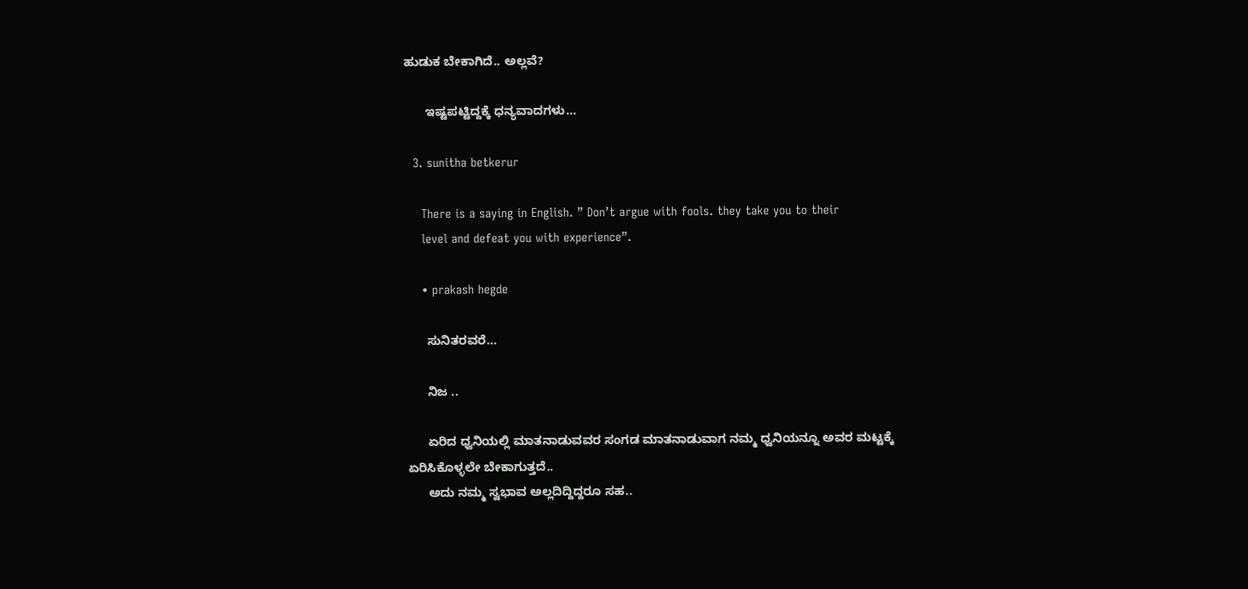ಹುಡುಕ ಬೇಕಾಗಿದೆ.. ಅಲ್ಲವೆ?

      ಇಷ್ಟಪಟ್ಟಿದ್ದಕ್ಕೆ ಧನ್ಯವಾದಗಳು…

  3. sunitha betkerur

    There is a saying in English. ” Don’t argue with fools. they take you to their
    level and defeat you with experience”.

    • prakash hegde

      ಸುನಿತರವರೆ…

      ನಿಜ ..

      ಏರಿದ ಧ್ವನಿಯಲ್ಲಿ ಮಾತನಾಡುವವರ ಸಂಗಡ ಮಾತನಾಡುವಾಗ ನಮ್ಮ ಧ್ವನಿಯನ್ನೂ ಅವರ ಮಟ್ಟಕ್ಕೆ ಏರಿಸಿಕೊಳ್ಳಲೇ ಬೇಕಾಗುತ್ತದೆ..
      ಅದು ನಮ್ಮ ಸ್ವಭಾವ ಅಲ್ಲದಿದ್ದಿದ್ದರೂ ಸಹ..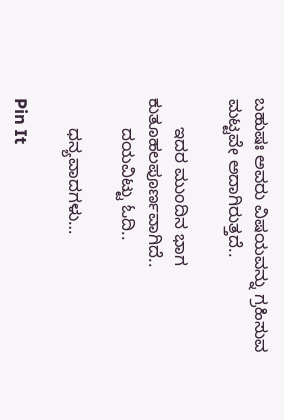ಬಹುಷಃ ಅವರು ವಿಷಯವನ್ನು ಗ್ರಹಿಸುವ ಮಟ್ಟವೇ ಅದಾಗಿರುತ್ತದೆ..

      ಇದರ ಮುಂದಿನ ಭಾಗ ಕುತೂಹಲಪೂರ್ಣವಾಗಿದೆ..
      ದಯವಿಟ್ಟು ಓದಿ..

      ಧನ್ಯವಾದಗಳು…

Pin It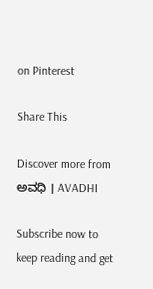on Pinterest

Share This

Discover more from ಅವಧಿ । AVADHI

Subscribe now to keep reading and get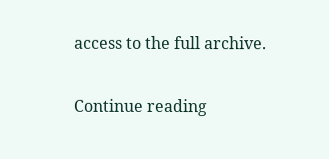access to the full archive.

Continue reading